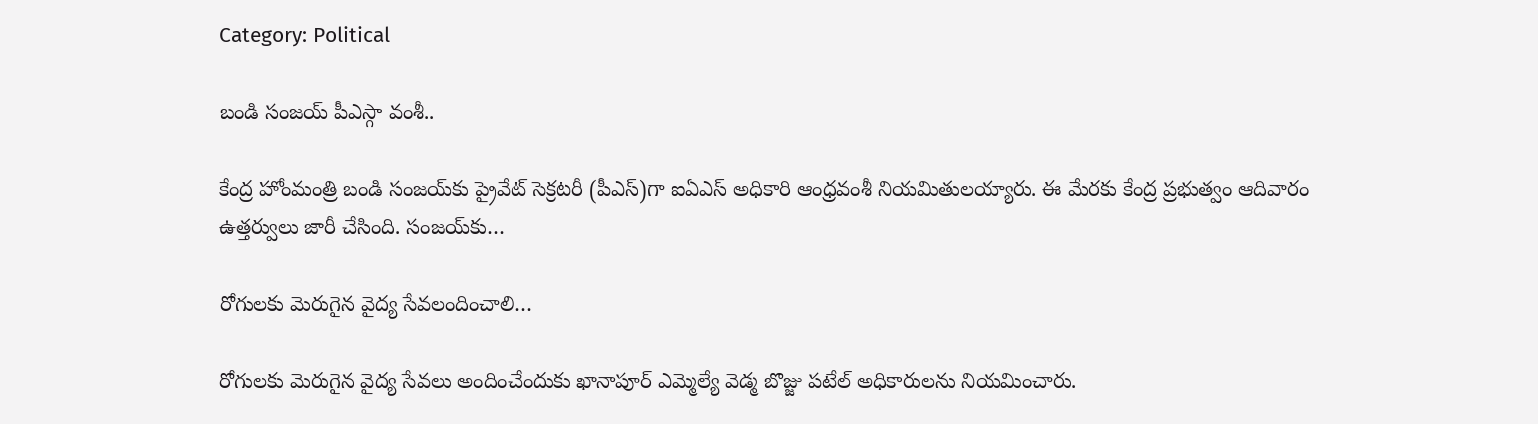Category: Political

బండి సంజయ్ పీఎస్గా వంశీ..

కేంద్ర హోంమంత్రి బండి సంజయ్‌కు ప్రైవేట్ సెక్రటరీ (పీఎస్)గా ఐఏఎస్ అధికారి ఆంధ్రవంశీ నియమితులయ్యారు. ఈ మేరకు కేంద్ర ప్రభుత్వం ఆదివారం ఉత్తర్వులు జారీ చేసింది. సంజయ్‌కు…

రోగులకు మెరుగైన వైద్య సేవలందించాలి…

రోగులకు మెరుగైన వైద్య సేవలు అందించేందుకు ఖానాపూర్ ఎమ్మెల్యే వెడ్మ బొజ్జు పటేల్ అధికారులను నియమించారు.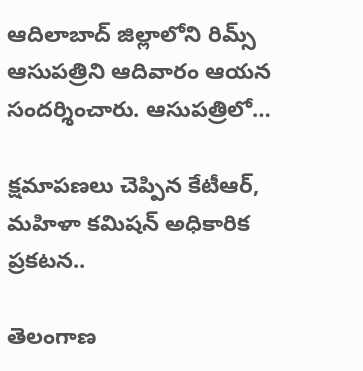ఆదిలాబాద్ జిల్లాలోని రిమ్స్ ఆసుపత్రిని ఆదివారం ఆయన సందర్శించారు. ఆసుపత్రిలో…

క్షమాపణలు చెప్పిన కేటీఆర్, మహిళా కమిషన్ అధికారిక ప్రకటన..

తెలంగాణ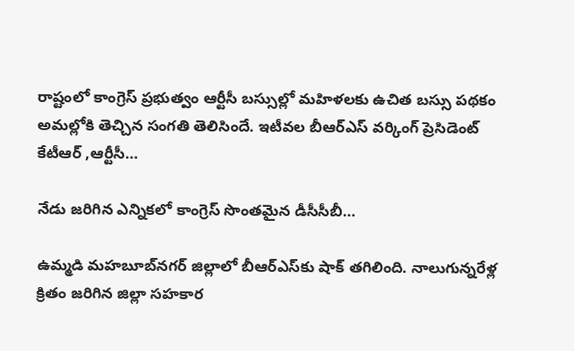రాష్టంలో కాంగ్రెస్ ప్రభుత్వం ఆర్టీసీ బస్సుల్లో మహిళలకు ఉచిత బస్సు పథకం అమల్లోకి తెచ్చిన సంగతి తెలిసిందే. ఇటీవల బీఆర్ఎస్ వర్కింగ్ ప్రెసిడెంట్ కేటీఆర్ ,ఆర్టీసీ…

నేడు జరిగిన ఎన్నికలో కాంగ్రెస్ సొంతమైన డీసీసీబీ…

ఉమ్మడి మహబూబ్‌నగర్ జిల్లాలో బీఆర్ఎస్‌కు షాక్ తగిలింది. నాలుగున్నరేళ్ల క్రితం జరిగిన జిల్లా సహకార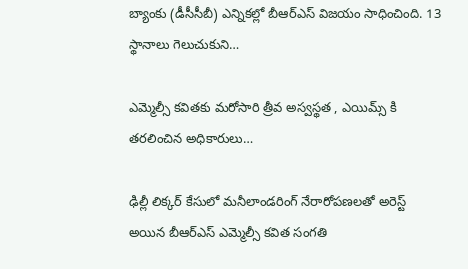బ్యాంకు (డీసీసీబీ) ఎన్నికల్లో బీఆర్‌ఎస్‌ విజయం సాధించింది. 13 స్థానాలు గెలుచుకుని…

ఎమ్మెల్సీ కవితకు మరోసారి త్రీవ అస్వస్థత , ఎయిమ్స్ కి తరలించిన అధికారులు…

ఢిల్లీ లిక్కర్‌ కేసులో మనీలాండరింగ్ నేరారోపణలతో అరెస్ట్ అయిన బీఆర్ఎస్ ఎమ్మెల్సీ కవిత సంగతి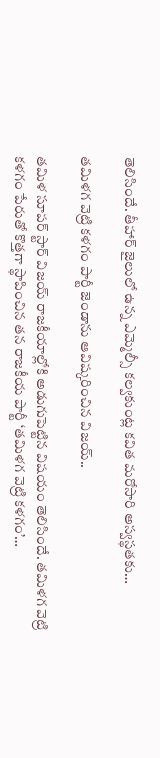తెలిసిందే. తీహార్ జైలులో ఉన్న ఎమ్మెల్సీ కల్వకుంట్ల కవిత మరోసారి అస్వస్థతకు…

తమిళగ వెట్రి కళగం పార్టీ జెండాను ఆవిష్కరించిన విజయ్‌..

తమిళ సూపర్ స్టార్ విజయ్ రాజకీయాల్లోకి అడుగుపెట్టిన విషయం తెలిసిందే. తమిళగ వెట్రి కళగం పేరుతో కొత్తగా స్థాపించిన తన రాజకీయ పార్టీ ‘తమిళగ వెట్రి కళగం’…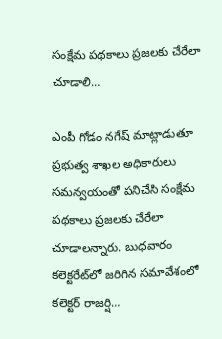సంక్షేమ పథకాలు ప్రజలకు చేరేలా చూడాలి…

ఎంపీ గోడం నగేష్ మాట్లాడుతూ ప్రభుత్వ శాఖల అధికారులు సమన్వయంతో పనిచేసి సంక్షేమ పథకాలు ప్రజలకు చేరేలా చూడాలన్నారు. బుధవారం కలెక్టరేట్‌లో జరిగిన సమావేశంలో కలెక్టర్‌ రాజర్షి…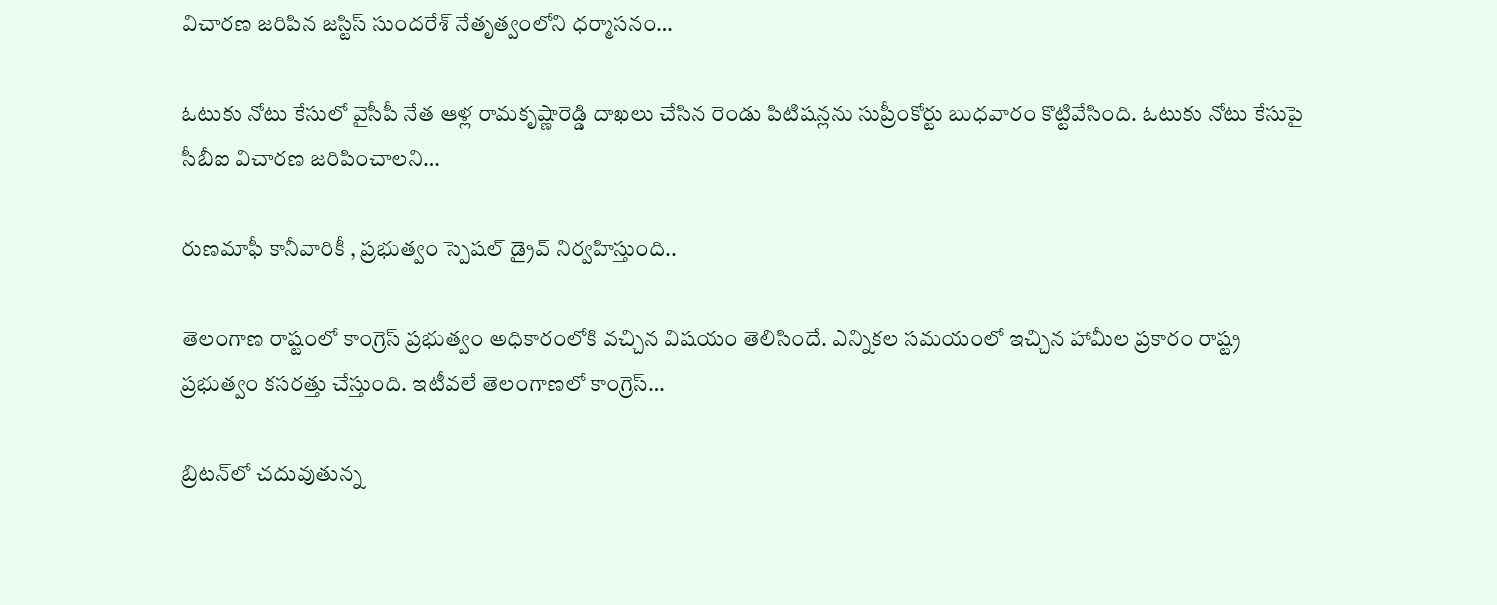విచారణ జరిపిన జస్టిస్ సుందరేశ్ నేతృత్వంలోని ధర్మాసనం…

ఓటుకు నోటు కేసులో వైసీపీ నేత ఆళ్ల రామకృష్ణారెడ్డి దాఖలు చేసిన రెండు పిటిషన్లను సుప్రీంకోర్టు బుధవారం కొట్టివేసింది. ఓటుకు నోటు కేసుపై సీబీఐ విచారణ జరిపించాలని…

రుణమాఫీ కానీవారికీ , ప్రభుత్వం స్పెషల్ డ్రైవ్ నిర్వహిస్తుంది..

తెలంగాణ రాష్టంలో కాంగ్రెస్ ప్రభుత్వం అధికారంలోకి వచ్చిన విషయం తెలిసిందే. ఎన్నికల సమయంలో ఇచ్చిన హామీల ప్రకారం రాష్ట్ర ప్రభుత్వం కసరత్తు చేస్తుంది. ఇటీవలే తెలంగాణలో కాంగ్రెస్…

బ్రిటన్‌లో చదువుతున్న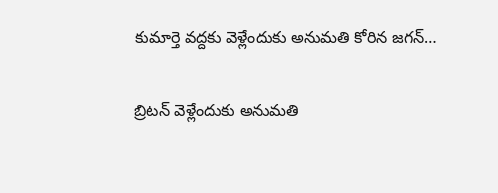కుమార్తె వద్దకు వెళ్లేందుకు అనుమతి కోరిన జగన్…

బ్రిటన్ వెళ్లేందుకు అనుమతి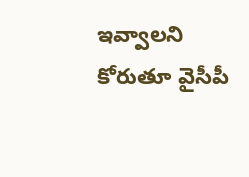ఇవ్వాలని కోరుతూ వైసీపీ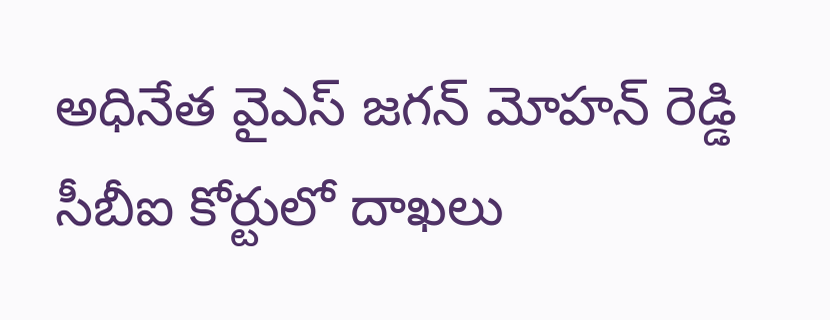అధినేత వైఎస్ జగన్ మోహన్ రెడ్డి సీబీఐ కోర్టులో దాఖలు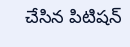చేసిన పిటిషన్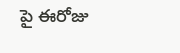పై ఈరోజు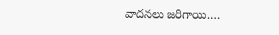వాదనలు జరిగాయి.…